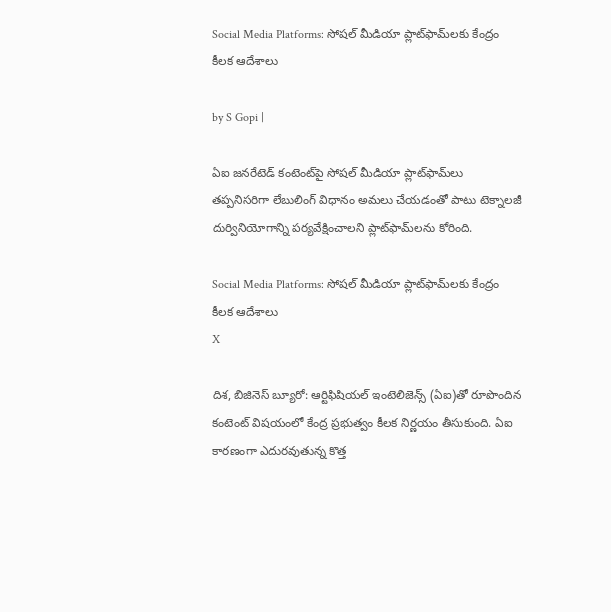Social Media Platforms: సోషల్ మీడియా ప్లాట్‌ఫామ్‌లకు కేంద్రం కీలక ఆదేశాలు

by S Gopi |

ఏఐ జనరేటెడ్‌ కంటెంట్‌పై సోషల్‌ మీడియా ప్లాట్‌ఫామ్‌లు తప్పనిసరిగా లేబులింగ్ విధానం అమలు చేయడంతో పాటు టెక్నాలజీ దుర్వినియోగాన్ని పర్యవేక్షించాలని ప్లాట్‌ఫామ్‌లను కోరింది.

Social Media Platforms: సోషల్ మీడియా ప్లాట్‌ఫామ్‌లకు కేంద్రం కీలక ఆదేశాలు
X

దిశ, బిజినెస్ బ్యూరో: ఆర్టిఫిషియల్‌ ఇంటెలిజెన్స్‌ (ఏఐ)తో రూపొందిన కంటెంట్‌ విషయంలో కేంద్ర ప్రభుత్వం కీలక నిర్ణయం తీసుకుంది. ఏఐ కారణంగా ఎదురవుతున్న కొత్త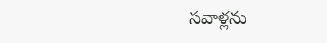సవాళ్లను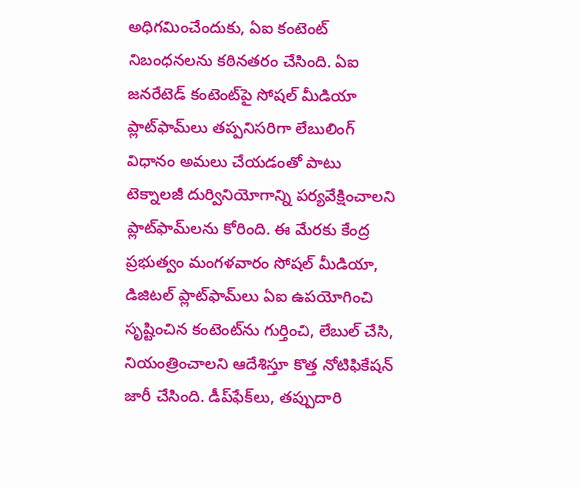అధిగమించేందుకు, ఏఐ కంటెంట్‌ నిబంధనలను కఠినతరం చేసింది. ఏఐ జనరేటెడ్‌ కంటెంట్‌పై సోషల్‌ మీడియా ప్లాట్‌ఫామ్‌లు తప్పనిసరిగా లేబులింగ్ విధానం అమలు చేయడంతో పాటు టెక్నాలజీ దుర్వినియోగాన్ని పర్యవేక్షించాలని ప్లాట్‌ఫామ్‌లను కోరింది. ఈ మేరకు కేంద్ర ప్రభుత్వం మంగళవారం సోషల్ మీడియా, డిజిటల్ ప్లాట్‌ఫామ్‌లు ఏఐ ఉపయోగించి సృష్టించిన కంటెంట్‌ను గుర్తించి, లేబుల్ చేసి, నియంత్రించాలని ఆదేశిస్తూ కొత్త నోటిఫికేషన్ జారీ చేసింది. డీప్‌ఫేక్‌లు, తప్పుదారి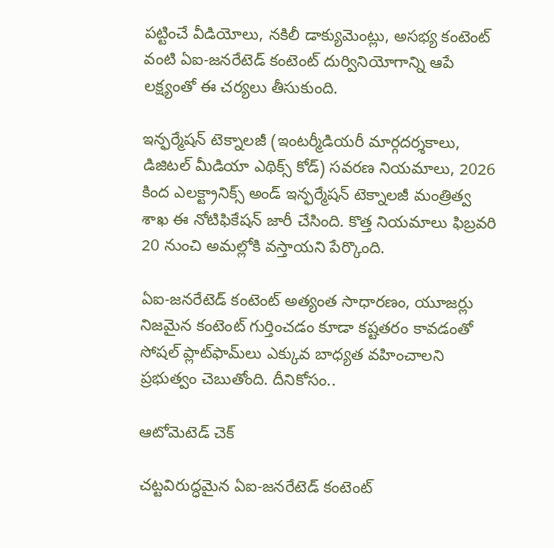పట్టించే వీడియోలు, నకిలీ డాక్యుమెంట్లు, అసభ్య కంటెంట్ వంటి ఏఐ-జనరేటెడ్ కంటెంట్ దుర్వినియోగాన్ని ఆపే లక్ష్యంతో ఈ చర్యలు తీసుకుంది.

ఇన్ఫర్మేషన్ టెక్నాలజీ (ఇంటర్మీడియరీ మార్గదర్శకాలు, డిజిటల్ మీడియా ఎథిక్స్ కోడ్) సవరణ నియమాలు, 2026 కింద ఎలక్ట్రానిక్స్ అండ్ ఇన్ఫర్మేషన్ టెక్నాలజీ మంత్రిత్వ శాఖ ఈ నోటిఫికేషన్ జారీ చేసింది. కొత్త నియమాలు ఫిబ్రవరి 20 నుంచి అమల్లోకి వస్తాయని పేర్కొంది.

ఏఐ-జనరేటెడ్ కంటెంట్ అత్యంత సాధారణం, యూజర్లు నిజమైన కంటెంట్ గుర్తించడం కూడా కష్టతరం కావడంతో సోషల్ ప్లాట్‌ఫామ్‌లు ఎక్కువ బాధ్యత వహించాలని ప్రభుత్వం చెబుతోంది. దీనికోసం..

ఆటోమెటెడ్ చెక్

చట్టవిరుద్ధమైన ఏఐ-జనరేటెడ్ కంటెంట్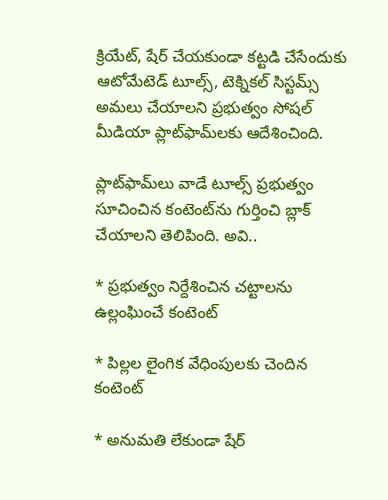క్రియేట్, షేర్ చేయకుండా కట్టడి చేసేందుకు ఆటోమేటెడ్ టూల్స్, టెక్నికల్ సిస్టమ్స్ అమలు చేయాలని ప్రభుత్వం సోషల్ మీడియా ప్లాట్‌ఫామ్‌లకు ఆదేశించింది.

ప్లాట్‌ఫామ్‌లు వాడే టూల్స్ ప్రభుత్వం సూచించిన కంటెంట్‌ను గుర్తించి బ్లాక్ చేయాలని తెలిపింది. అవి..

* ప్రభుత్వం నిర్దేశించిన చట్టాలను ఉల్లంఘించే కంటెంట్

* పిల్లల లైంగిక వేధింపులకు చెందిన కంటెంట్

* అనుమతి లేకుండా షేర్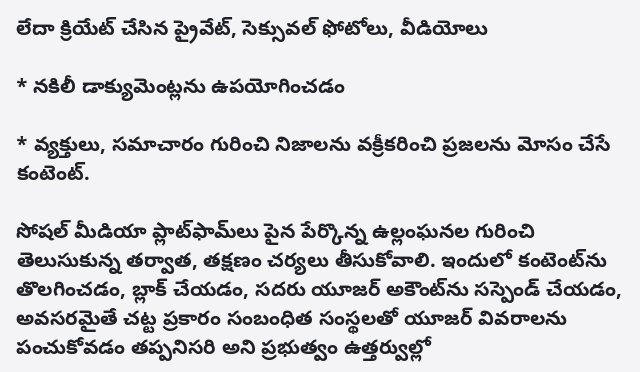లేదా క్రియేట్ చేసిన ప్రైవేట్, సెక్సువల్ ఫోటోలు, వీడియోలు

* నకిలీ డాక్యుమెంట్లను ఉపయోగించడం

* వ్యక్తులు, సమాచారం గురించి నిజాలను వక్రీకరించి ప్రజలను మోసం చేసే కంటెంట్.

సోషల్ మీడియా ప్లాట్‌ఫామ్‌లు పైన పేర్కొన్న ఉల్లంఘనల గురించి తెలుసుకున్న తర్వాత, తక్షణం చర్యలు తీసుకోవాలి. ఇందులో కంటెంట్‌ను తొలగించడం, బ్లాక్ చేయడం, సదరు యూజర్ అకౌంట్‌ను సస్పెండ్ చేయడం, అవసరమైతే చట్ట ప్రకారం సంబంధిత సంస్థలతో యూజర్ వివరాలను పంచుకోవడం తప్పనిసరి అని ప్రభుత్వం ఉత్తర్వుల్లో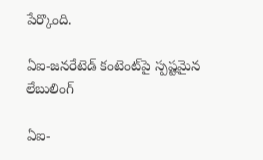పేర్కొంది.

ఏఐ-జనరేటెడ్ కంటెంట్‌పై స్పష్టమైన లేబులింగ్

ఏఐ-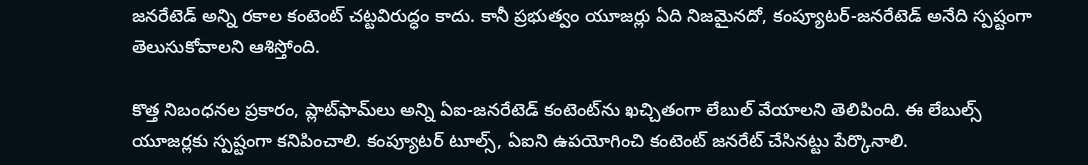జనరేటెడ్ అన్ని రకాల కంటెంట్ చట్టవిరుద్ధం కాదు. కానీ ప్రభుత్వం యూజర్లు ఏది నిజమైనదో, కంప్యూటర్-జనరేటెడ్ అనేది స్పష్టంగా తెలుసుకోవాలని ఆశిస్తోంది.

కొత్త నిబంధనల ప్రకారం, ప్లాట్‌ఫామ్‌లు అన్ని ఏఐ-జనరేటెడ్ కంటెంట్‌ను ఖచ్చితంగా లేబుల్ వేయాలని తెలిపింది. ఈ లేబుల్స్ యూజర్లకు స్పష్టంగా కనిపించాలి. కంప్యూటర్ టూల్స్, ఏఐని ఉపయోగించి కంటెంట్ జనరేట్ చేసినట్టు పేర్కొనాలి.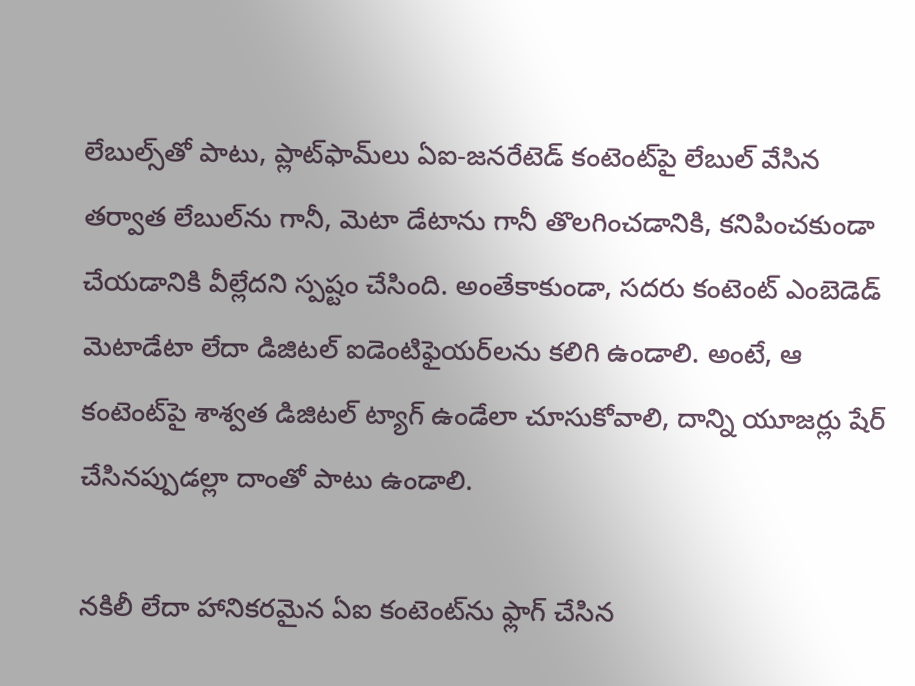లేబుల్స్‌తో పాటు, ప్లాట్‌ఫామ్‌లు ఏఐ-జనరేటెడ్ కంటెంట్‌పై లేబుల్ వేసిన తర్వాత లేబుల్‌ను గానీ, మెటా డేటాను గానీ తొలగించడానికి, కనిపించకుండా చేయడానికి వీల్లేదని స్పష్టం చేసింది. అంతేకాకుండా, సదరు కంటెంట్ ఎంబెడెడ్ మెటాడేటా లేదా డిజిటల్ ఐడెంటిఫైయర్‌లను కలిగి ఉండాలి. అంటే, ఆ కంటెంట్‌పై శాశ్వత డిజిటల్ ట్యాగ్ ఉండేలా చూసుకోవాలి, దాన్ని యూజర్లు షేర్ చేసినప్పుడల్లా దాంతో పాటు ఉండాలి.

నకిలీ లేదా హానికరమైన ఏఐ కంటెంట్‌ను ఫ్లాగ్ చేసిన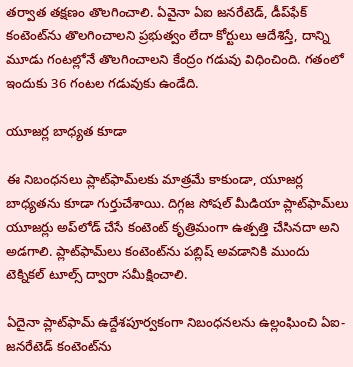తర్వాత తక్షణం తొలగించాలి. ఏవైనా ఏఐ జనరేటెడ్‌, డీప్‌ఫేక్‌ కంటెంట్‌ను తొలగించాలని ప్రభుత్వం లేదా కోర్టులు ఆదేశిస్తే, దాన్ని మూడు గంటల్లోనే తొలగించాలని కేంద్రం గడువు విధించింది. గతంలో ఇందుకు 36 గంటల గడువుకు ఉండేది.

యూజర్ల బాధ్యత కూడా

ఈ నిబంధనలు ప్లాట్‌ఫామ్‌లకు మాత్రమే కాకుండా, యూజర్ల బాధ్యతను కూడా గుర్తుచేశాయి. దిగ్గజ సోషల్ మీడియా ప్లాట్‌ఫామ్‌లు యూజర్లు అప్‌లోడ్ చేసే కంటెంట్ కృత్రిమంగా ఉత్పత్తి చేసినదా అని అడగాలి. ప్లాట్‌ఫామ్‌లు కంటెంట్‌ను పబ్లిష్ అవడానికి ముందు టెక్నికల్ టూల్స్ ద్వారా సమీక్షించాలి.

ఏదైనా ప్లాట్‌ఫామ్ ఉద్దేశపూర్వకంగా నిబంధనలను ఉల్లంఘించి ఏఐ-జనరేటెడ్ కంటెంట్‌ను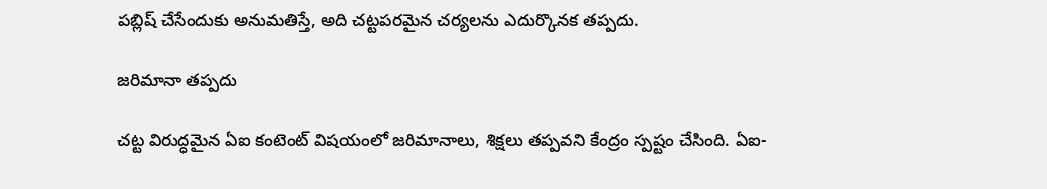పబ్లిష్ చేసేందుకు అనుమతిస్తే, అది చట్టపరమైన చర్యలను ఎదుర్కొనక తప్పదు.

జరిమానా తప్పదు

చట్ట విరుద్ధమైన ఏఐ కంటెంట్‌ విషయంలో జరిమానాలు, శిక్షలు తప్పవని కేంద్రం స్పష్టం చేసింది. ఏఐ-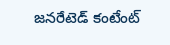జనరేటెడ్ కంటేంట్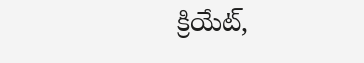క్రియేట్,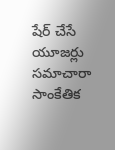షేర్ చేసే యూజర్లు సమాచారా సాంకేతిక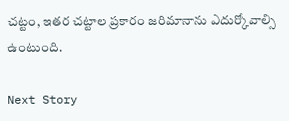చట్టం, ఇతర చట్టాల ప్రకారం జరిమానాను ఎదుర్కోవాల్సి ఉంటుంది.

Next Story